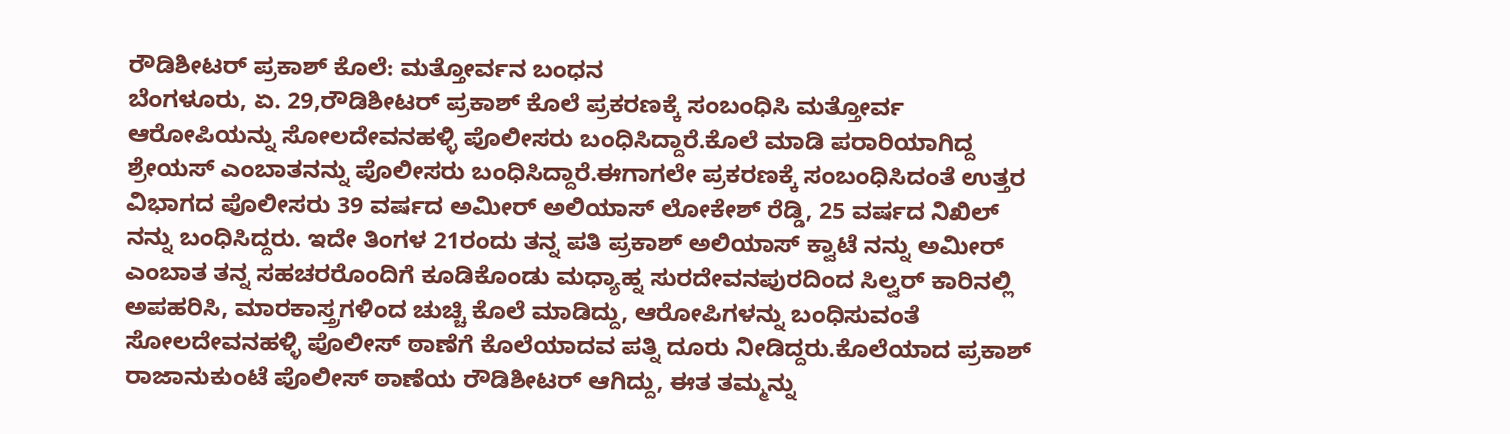ರೌಡಿಶೀಟರ್ ಪ್ರಕಾಶ್ ಕೊಲೆ: ಮತ್ತೋರ್ವನ ಬಂಧನ
ಬೆಂಗಳೂರು, ಏ. 29,ರೌಡಿಶೀಟರ್ ಪ್ರಕಾಶ್ ಕೊಲೆ ಪ್ರಕರಣಕ್ಕೆ ಸಂಬಂಧಿಸಿ ಮತ್ತೋರ್ವ ಆರೋಪಿಯನ್ನು ಸೋಲದೇವನಹಳ್ಳಿ ಪೊಲೀಸರು ಬಂಧಿಸಿದ್ದಾರೆ.ಕೊಲೆ ಮಾಡಿ ಪರಾರಿಯಾಗಿದ್ದ ಶ್ರೇಯಸ್ ಎಂಬಾತನನ್ನು ಪೊಲೀಸರು ಬಂಧಿಸಿದ್ದಾರೆ.ಈಗಾಗಲೇ ಪ್ರಕರಣಕ್ಕೆ ಸಂಬಂಧಿಸಿದಂತೆ ಉತ್ತರ ವಿಭಾಗದ ಪೊಲೀಸರು 39 ವರ್ಷದ ಅಮೀರ್ ಅಲಿಯಾಸ್ ಲೋಕೇಶ್ ರೆಡ್ಡಿ, 25 ವರ್ಷದ ನಿಖಿಲ್ ನನ್ನು ಬಂಧಿಸಿದ್ದರು. ಇದೇ ತಿಂಗಳ 21ರಂದು ತನ್ನ ಪತಿ ಪ್ರಕಾಶ್ ಅಲಿಯಾಸ್ ಕ್ವಾಟೆ ನನ್ನು ಅಮೀರ್ ಎಂಬಾತ ತನ್ನ ಸಹಚರರೊಂದಿಗೆ ಕೂಡಿಕೊಂಡು ಮಧ್ಯಾಹ್ನ ಸುರದೇವನಪುರದಿಂದ ಸಿಲ್ವರ್ ಕಾರಿನಲ್ಲಿ ಅಪಹರಿಸಿ, ಮಾರಕಾಸ್ತ್ರಗಳಿಂದ ಚುಚ್ಚಿ ಕೊಲೆ ಮಾಡಿದ್ದು, ಆರೋಪಿಗಳನ್ನು ಬಂಧಿಸುವಂತೆ ಸೋಲದೇವನಹಳ್ಳಿ ಪೊಲೀಸ್ ಠಾಣೆಗೆ ಕೊಲೆಯಾದವ ಪತ್ನಿ ದೂರು ನೀಡಿದ್ದರು.ಕೊಲೆಯಾದ ಪ್ರಕಾಶ್ ರಾಜಾನುಕುಂಟೆ ಪೊಲೀಸ್ ಠಾಣೆಯ ರೌಡಿಶೀಟರ್ ಆಗಿದ್ದು, ಈತ ತಮ್ಮನ್ನು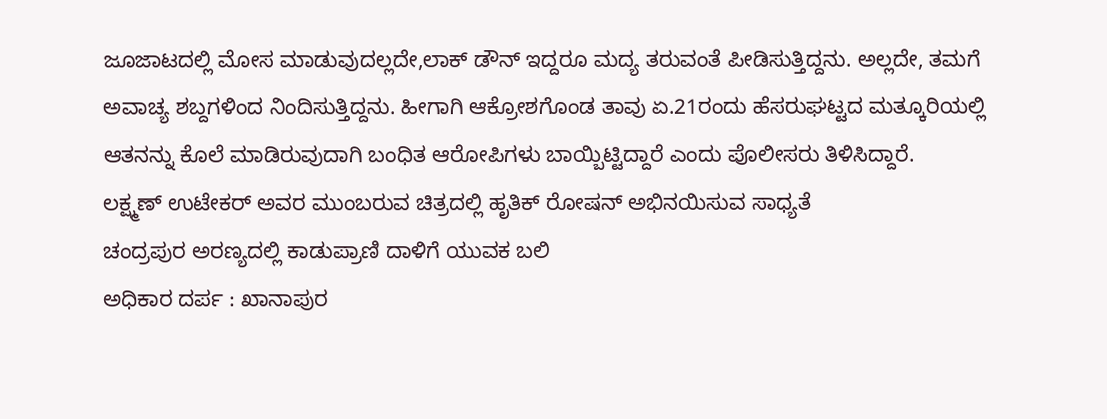ಜೂಜಾಟದಲ್ಲಿ ಮೋಸ ಮಾಡುವುದಲ್ಲದೇ,ಲಾಕ್ ಡೌನ್ ಇದ್ದರೂ ಮದ್ಯ ತರುವಂತೆ ಪೀಡಿಸುತ್ತಿದ್ದನು. ಅಲ್ಲದೇ, ತಮಗೆ ಅವಾಚ್ಯ ಶಬ್ದಗಳಿಂದ ನಿಂದಿಸುತ್ತಿದ್ದನು. ಹೀಗಾಗಿ ಆಕ್ರೋಶಗೊಂಡ ತಾವು ಏ.21ರಂದು ಹೆಸರುಘಟ್ಟದ ಮತ್ಕೂರಿಯಲ್ಲಿ ಆತನನ್ನು ಕೊಲೆ ಮಾಡಿರುವುದಾಗಿ ಬಂಧಿತ ಆರೋಪಿಗಳು ಬಾಯ್ಬಿಟ್ಟಿದ್ದಾರೆ ಎಂದು ಪೊಲೀಸರು ತಿಳಿಸಿದ್ದಾರೆ.
ಲಕ್ಷ್ಮಣ್ ಉಟೇಕರ್ ಅವರ ಮುಂಬರುವ ಚಿತ್ರದಲ್ಲಿ ಹೃತಿಕ್ ರೋಷನ್ ಅಭಿನಯಿಸುವ ಸಾಧ್ಯತೆ
ಚಂದ್ರಪುರ ಅರಣ್ಯದಲ್ಲಿ ಕಾಡುಪ್ರಾಣಿ ದಾಳಿಗೆ ಯುವಕ ಬಲಿ
ಅಧಿಕಾರ ದರ್ಪ : ಖಾನಾಪುರ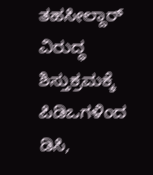ತಹಸೀಲ್ದಾರ್ ವಿರುದ್ಧ ಶಿಸ್ತುಕ್ರಮಕ್ಕೆ ಪಿಡಿಒಗಳಿಂದ ಡಿಸಿ,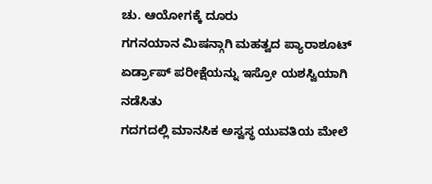ಚು. ಆಯೋಗಕ್ಕೆ ದೂರು
ಗಗನಯಾನ ಮಿಷನ್ಗಾಗಿ ಮಹತ್ವದ ಪ್ಯಾರಾಶೂಟ್ ಏರ್ಡ್ರಾಪ್ ಪರೀಕ್ಷೆಯನ್ನು ಇಸ್ರೋ ಯಶಸ್ವಿಯಾಗಿ ನಡೆಸಿತು
ಗದಗದಲ್ಲಿ ಮಾನಸಿಕ ಅಸ್ವಸ್ಥ ಯುವತಿಯ ಮೇಲೆ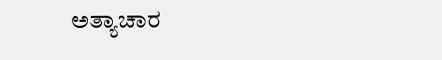ಅತ್ಯಾಚಾರ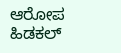ಆರೋಪ
ಹಿಡಕಲ್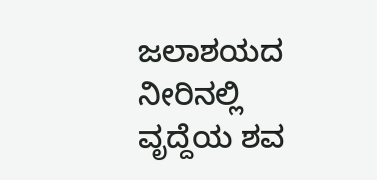ಜಲಾಶಯದ ನೀರಿನಲ್ಲಿ ವೃದ್ದೆಯ ಶವ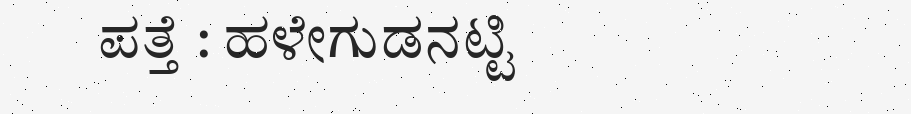ಪತ್ತೆ : ಹಳೇಗುಡನಟ್ಟಿ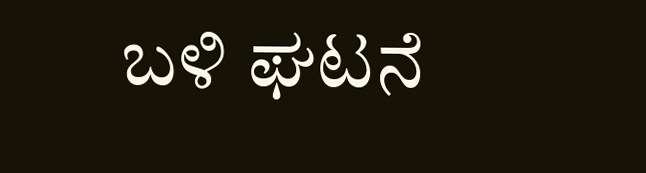ಬಳಿ ಘಟನೆ